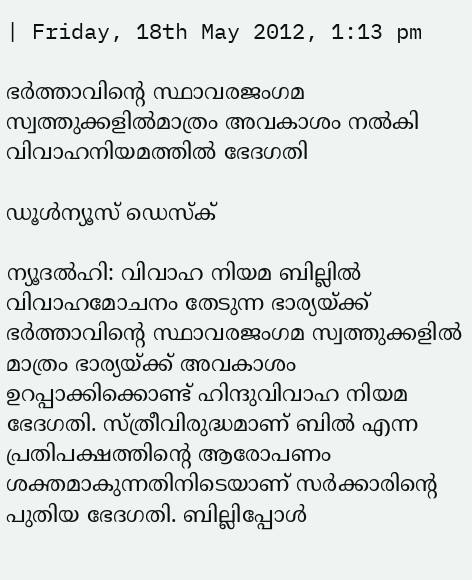| Friday, 18th May 2012, 1:13 pm

ഭര്‍ത്താവിന്റെ സ്ഥാവരജംഗമ സ്വത്തുക്കളില്‍മാത്രം അവകാശം നല്‍കി വിവാഹനിയമത്തില്‍ ഭേദഗതി

ഡൂള്‍ന്യൂസ് ഡെസ്‌ക്

ന്യൂദല്‍ഹി: വിവാഹ നിയമ ബില്ലില്‍ വിവാഹമോചനം തേടുന്ന ഭാര്യയ്ക്ക് ഭര്‍ത്താവിന്റെ സ്ഥാവരജംഗമ സ്വത്തുക്കളില്‍ മാത്രം ഭാര്യയ്ക്ക് അവകാശം ഉറപ്പാക്കിക്കൊണ്ട് ഹിന്ദുവിവാഹ നിയമ ഭേദഗതി. സ്ത്രീവിരുദ്ധമാണ് ബില്‍ എന്ന പ്രതിപക്ഷത്തിന്റെ ആരോപണം ശക്തമാകുന്നതിനിടെയാണ് സര്‍ക്കാരിന്റെ പുതിയ ഭേദഗതി. ബില്ലിപ്പോള്‍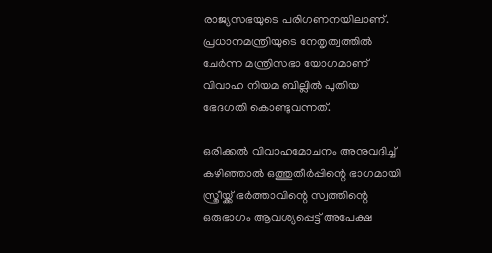രാജ്യസഭയുടെ പരിഗണനയിലാണ്. പ്രധാനമന്ത്രിയുടെ നേതൃത്വത്തില്‍ ചേര്‍ന്ന മന്ത്രിസഭാ യോഗമാണ് വിവാഹ നിയമ ബില്ലില്‍ പുതിയ ഭേദഗതി കൊണ്ടുവന്നത്.

ഒരിക്കല്‍ വിവാഹമോചനം അനുവദിച്ച് കഴിഞ്ഞാല്‍ ഒത്തുതീര്‍പ്പിന്റെ ഭാഗമായി സ്ത്രീയ്ക്ക് ഭര്‍ത്താവിന്റെ സ്വത്തിന്റെ ഒരുഭാഗം ആവശ്യപ്പെട്ട് അപേക്ഷ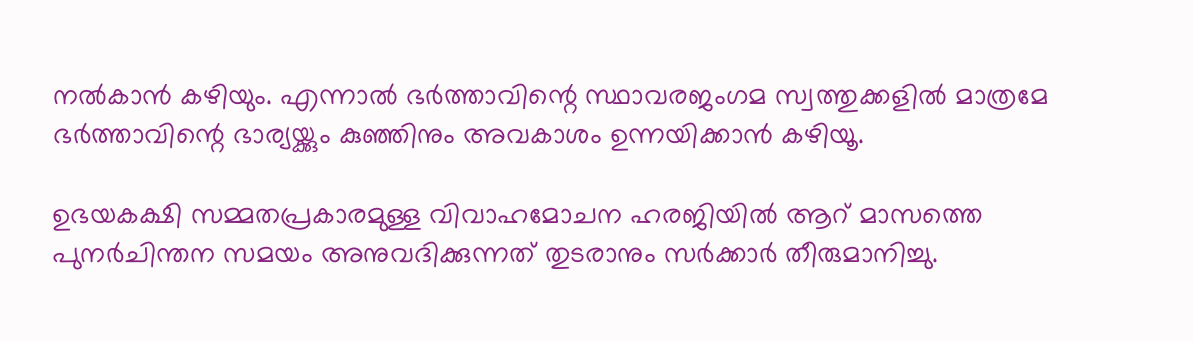നല്‍കാന്‍ കഴിയും. എന്നാല്‍ ഭര്‍ത്താവിന്റെ സ്ഥാവരജംഗമ സ്വത്തുക്കളില്‍ മാത്രമേ ഭര്‍ത്താവിന്റെ ഭാര്യയ്ക്കും കുഞ്ഞിനും അവകാശം ഉന്നയിക്കാന്‍ കഴിയൂ.

ഉഭയകക്ഷി സമ്മതപ്രകാരമുള്ള വിവാഹമോചന ഹരജിയില്‍ ആറ് മാസത്തെ പുനര്‍ചിന്തന സമയം അനുവദിക്കുന്നത് തുടരാനും സര്‍ക്കാര്‍ തീരുമാനിച്ചു.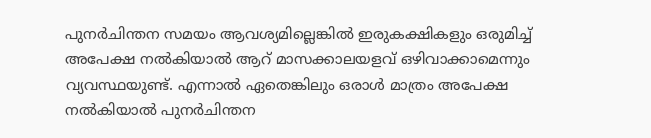പുനര്‍ചിന്തന സമയം ആവശ്യമില്ലെങ്കില്‍ ഇരുകക്ഷികളും ഒരുമിച്ച് അപേക്ഷ നല്‍കിയാല്‍ ആറ് മാസക്കാലയളവ് ഒഴിവാക്കാമെന്നും വ്യവസ്ഥയുണ്ട്. എന്നാല്‍ ഏതെങ്കിലും ഒരാള്‍ മാത്രം അപേക്ഷ നല്‍കിയാല്‍ പുനര്‍ചിന്തന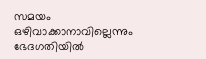സമയം ഒഴിവാക്കാനാവില്ലെന്നും ഭേദഗതിയില്‍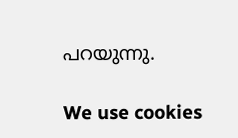പറയുന്നു.

We use cookies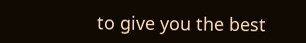to give you the best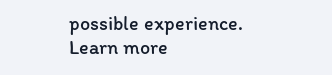possible experience. Learn more